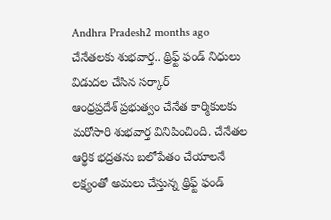Andhra Pradesh2 months ago
చేనేతలకు శుభవార్త.. థ్రిఫ్ట్ ఫండ్ నిధులు విడుదల చేసిన సర్కార్
ఆంధ్రప్రదేశ్ ప్రభుత్వం చేనేత కార్మికులకు మరోసారి శుభవార్త వినిపించింది. చేనేతల ఆర్థిక భద్రతను బలోపేతం చేయాలనే లక్ష్యంతో అమలు చేస్తున్న థ్రిఫ్ట్ ఫండ్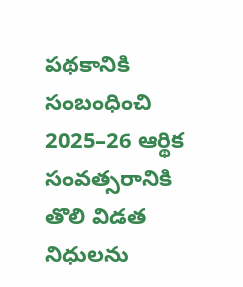పథకానికి సంబంధించి 2025–26 ఆర్థిక సంవత్సరానికి తొలి విడత నిధులను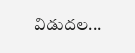విడుదల...